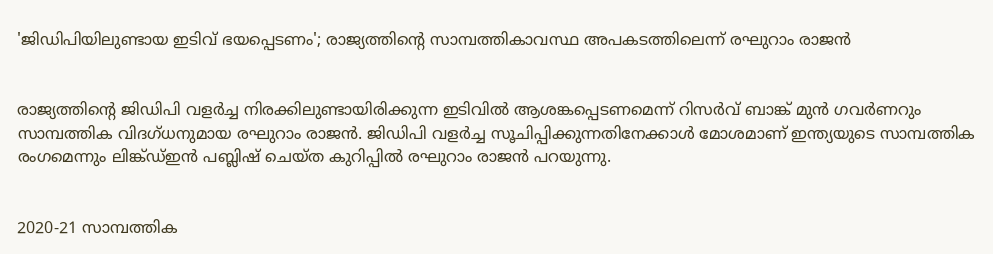'ജിഡിപിയിലുണ്ടായ ഇടിവ് ഭയപ്പെടണം'; രാജ്യത്തിന്റെ സാമ്പത്തികാവസ്ഥ അപകടത്തിലെന്ന് രഘുറാം രാജന്‍


രാജ്യത്തിന്റെ ജിഡിപി വളര്‍ച്ച നിരക്കിലുണ്ടായിരിക്കുന്ന ഇടിവില്‍ ആശങ്കപ്പെടണമെന്ന് റിസര്‍വ് ബാങ്ക് മുന്‍ ഗവര്‍ണറും സാമ്പത്തിക വിദഗ്ധനുമായ രഘുറാം രാജന്‍. ജിഡിപി വളര്‍ച്ച സൂചിപ്പിക്കുന്നതിനേക്കാള്‍ മോശമാണ് ഇന്ത്യയുടെ സാമ്പത്തിക രംഗമെന്നും ലിങ്ക്ഡ്ഇന്‍ പബ്ലിഷ് ചെയ്ത കുറിപ്പില്‍ രഘുറാം രാജന്‍ പറയുന്നു.


2020-21 സാമ്പത്തിക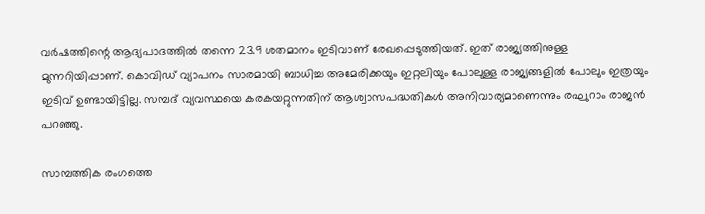വര്‍ഷത്തിന്റെ ആദ്യപാദത്തില്‍ തന്നെ 23.9 ശതമാനം ഇടിവാണ് രേഖപ്പെടുത്തിയത്. ഇത് രാജ്യത്തിനുള്ള മുന്നറിയിപ്പാണ്. കൊവിഡ് വ്യാപനം സാരമായി ബാധിച്ച അമേരിക്കയും ഇറ്റലിയും പോലുള്ള രാജ്യങ്ങളില്‍ പോലും ഇത്രയും ഇടിവ് ഉണ്ടായിട്ടില്ല. സമ്പദ് വ്യവസ്ഥയെ കരകയറ്റുന്നതിന് ആശ്വാസപദ്ധതികള്‍ അനിവാര്യമാണെന്നും രഘുറാം രാജന്‍ പറഞ്ഞു.

സാമ്പത്തിക രംഗത്തെ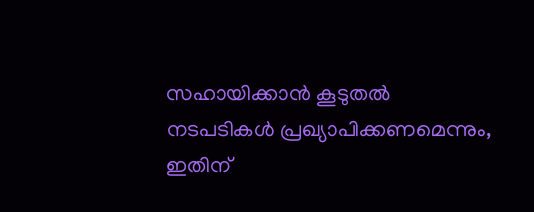സഹായിക്കാന്‍ കൂടുതല്‍ നടപടികള്‍ പ്രഖ്യാപിക്കണമെന്നും, ഇതിന്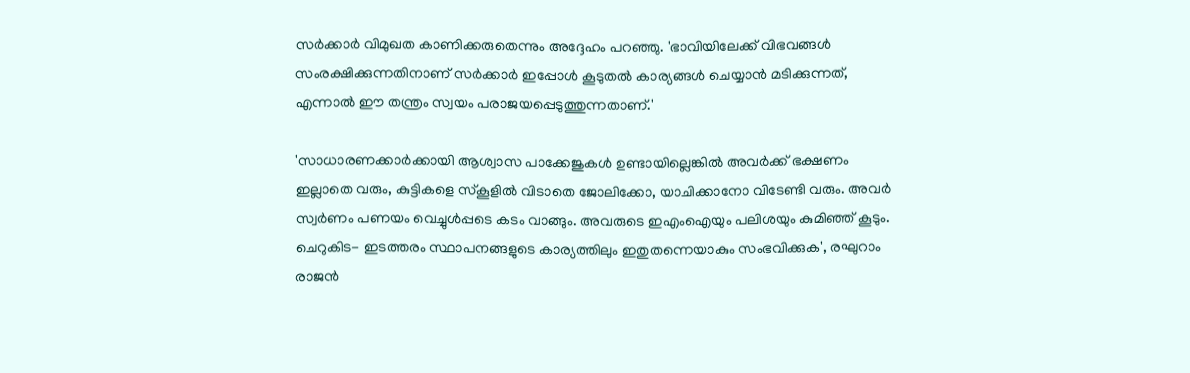സര്‍ക്കാര്‍ വിമുഖത കാണിക്കരുതെന്നും അദ്ദേഹം പറഞ്ഞു. 'ഭാവിയിലേക്ക് വിഭവങ്ങള്‍ സംരക്ഷിക്കുന്നതിനാണ് സര്‍ക്കാര്‍ ഇപ്പോള്‍ കൂടുതല്‍ കാര്യങ്ങള്‍ ചെയ്യാന്‍ മടിക്കുന്നത്, എന്നാല്‍ ഈ തന്ത്രം സ്വയം പരാജയപ്പെടുത്തുന്നതാണ്.'

'സാധാരണക്കാര്‍ക്കായി ആശ്വാസ പാക്കേജുകള്‍ ഉണ്ടായില്ലെങ്കില്‍ അവര്‍ക്ക് ഭക്ഷണം ഇല്ലാതെ വരും, കുട്ടികളെ സ്‌കൂളില്‍ വിടാതെ ജോലിക്കോ, യാചിക്കാനോ വിടേണ്ടി വരും. അവര്‍ സ്വര്‍ണം പണയം വെച്ചുള്‍പ്പടെ കടം വാങ്ങും. അവരുടെ ഇഎംഐയും പലിശയും കുമിഞ്ഞ് കൂടും. ചെറുകിട- ഇടത്തരം സ്ഥാപനങ്ങളുടെ കാര്യത്തിലും ഇതുതന്നെയാകും സംഭവിക്കുക', രഘുറാം രാജന്‍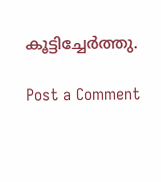കൂട്ടിച്ചേര്‍ത്തു.

Post a Comment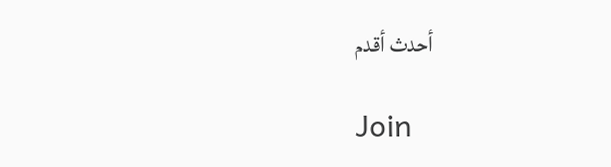أحدث أقدم

Join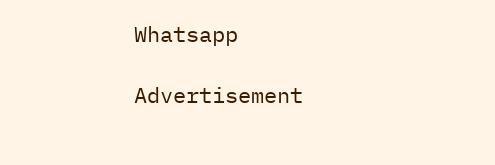Whatsapp

Advertisement